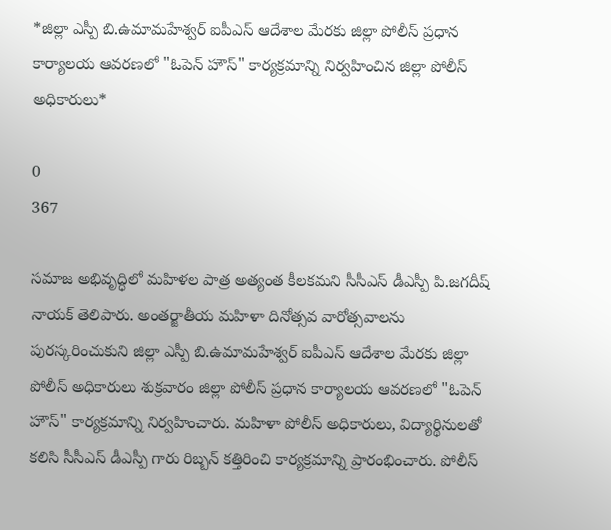*జిల్లా ఎస్పీ బి.ఉమామహేశ్వర్ ఐపీఎస్ ఆదేశాల మేరకు జిల్లా పోలీస్ ప్రధాన కార్యాలయ ఆవరణలో "ఓపెన్ హౌస్" కార్యక్రమాన్ని నిర్వహించిన జిల్లా పోలీస్ అధికారులు*

0
367

సమాజ అభివృద్ధిలో మహిళల పాత్ర అత్యంత కీలకమని సీసీఎస్ డీఎస్పీ పి.జగదీష్ నాయక్ తెలిపారు. అంతర్జాతీయ మహిళా దినోత్సవ వారోత్సవాలను పురస్కరించుకుని జిల్లా ఎస్పీ బి.ఉమామహేశ్వర్ ఐపీఎస్ ఆదేశాల మేరకు జిల్లా పోలీస్ అధికారులు శుక్రవారం జిల్లా పోలీస్ ప్రధాన కార్యాలయ ఆవరణలో "ఓపెన్ హౌస్" కార్యక్రమాన్ని నిర్వహించారు. మహిళా పోలీస్ అధికారులు, విద్యార్థినులతో కలిసి సీసీఎస్ డీఎస్పీ గారు రిబ్బన్ కత్తిరించి కార్యక్రమాన్ని ప్రారంభించారు. పోలీస్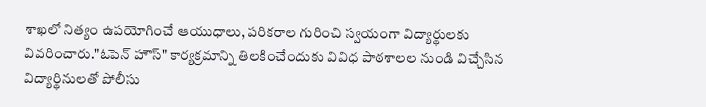శాఖలో నిత్యం ఉపయోగించే ఆయుధాలు, పరికరాల గురించి స్వయంగా విద్యార్థులకు వివరించారు."ఓపెన్ హౌస్" కార్యక్రమాన్ని తిలకించేందుకు వివిధ పాఠశాలల నుండి విచ్చేసిన విద్యార్థినులతో పోలీసు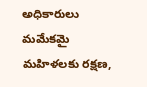అధికారులు మమేకమై మహిళలకు రక్షణ,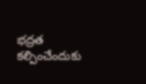భద్రత కల్పించేందుకు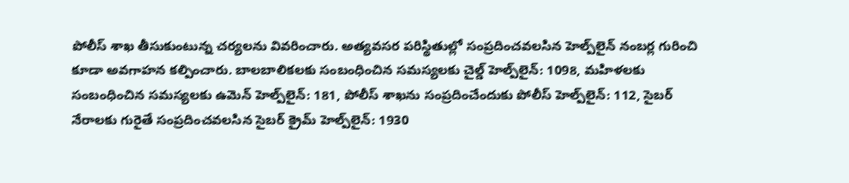పోలీస్ శాఖ తీసుకుంటున్న చర్యలను వివరించారు. అత్యవసర పరిస్థితుల్లో సంప్రదించవలసిన హెల్ప్‌లైన్ నంబర్ల గురించి కూడా అవగాహన కల్పించారు. బాలబాలికలకు సంబంధించిన సమస్యలకు చైల్డ్ హెల్ప్‌లైన్: 1098, మహిళలకు సంబంధించిన సమస్యలకు ఉమెన్ హెల్ప్‌లైన్: 181, పోలీస్ శాఖను సంప్రదించేందుకు పోలీస్ హెల్ప్‌లైన్: 112, సైబర్ నేరాలకు గురైతే సంప్రదించవలసిన సైబర్ క్రైమ్ హెల్ప్‌లైన్: 1930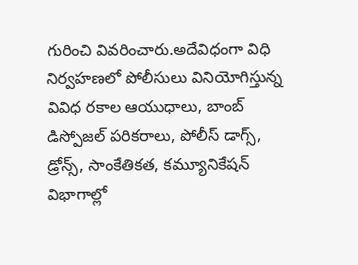గురించి వివరించారు.అదేవిధంగా విధి నిర్వహణలో పోలీసులు వినియోగిస్తున్న వివిధ రకాల ఆయుధాలు, బాంబ్ డిస్పోజల్ పరికరాలు, పోలీస్ డాగ్స్, డ్రోన్స్, సాంకేతికత, కమ్యూనికేషన్ విభాగాల్లో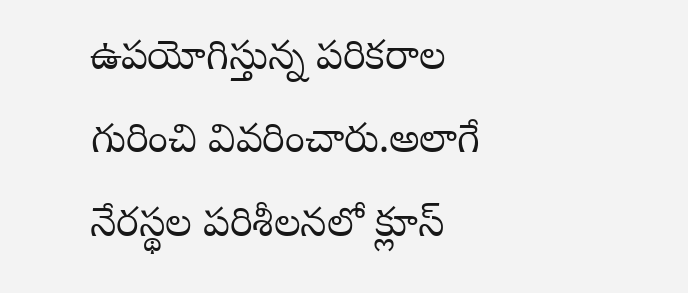ఉపయోగిస్తున్న పరికరాల గురించి వివరించారు.అలాగే నేరస్థల పరిశీలనలో క్లూస్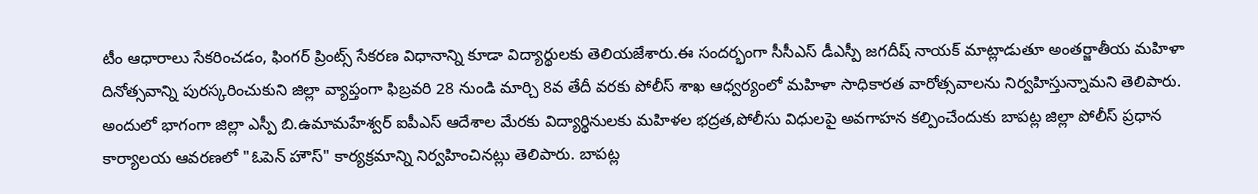టీం ఆధారాలు సేకరించడం, ఫింగర్ ప్రింట్స్ సేకరణ విధానాన్ని కూడా విద్యార్థులకు తెలియజేశారు.ఈ సందర్భంగా సీసీఎస్ డీఎస్పీ జగదీష్ నాయక్ మాట్లాడుతూ అంతర్జాతీయ మహిళా దినోత్సవాన్ని పురస్కరించుకుని జిల్లా వ్యాప్తంగా ఫిబ్రవరి 28 నుండి మార్చి 8వ తేదీ వరకు పోలీస్ శాఖ ఆధ్వర్యంలో మహిళా సాధికారత వారోత్సవాలను నిర్వహిస్తున్నామని తెలిపారు. అందులో భాగంగా జిల్లా ఎస్పీ బి.ఉమామహేశ్వర్ ఐపీఎస్ ఆదేశాల మేరకు విద్యార్థినులకు మహిళల భద్రత,పోలీసు విధులపై అవగాహన కల్పించేందుకు బాపట్ల జిల్లా పోలీస్ ప్రధాన కార్యాలయ ఆవరణలో "ఓపెన్ హౌస్" కార్యక్రమాన్ని నిర్వహించినట్లు తెలిపారు. బాపట్ల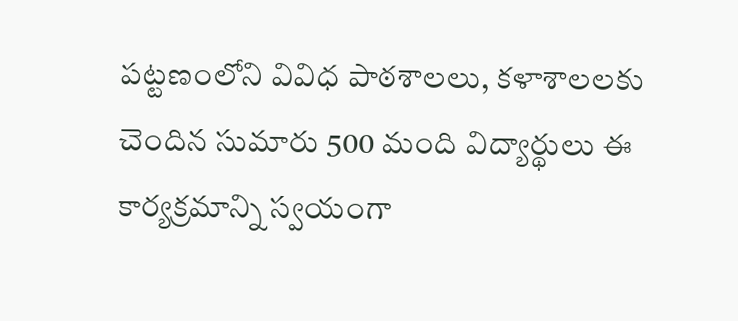పట్టణంలోని వివిధ పాఠశాలలు, కళాశాలలకు చెందిన సుమారు 500 మంది విద్యార్థులు ఈ కార్యక్రమాన్ని స్వయంగా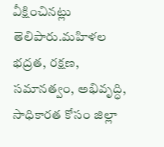వీక్షించినట్లు తెలిపారు.మహిళల భద్రత, రక్షణ, సమానత్వం, అభివృద్ధి, సాధికారత కోసం జిల్లా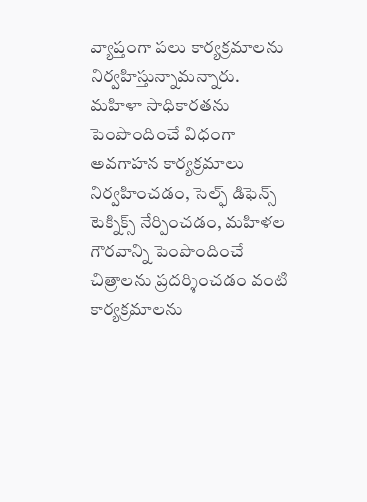వ్యాప్తంగా పలు కార్యక్రమాలను నిర్వహిస్తున్నామన్నారు. మహిళా సాధికారతను పెంపొందించే విధంగా అవగాహన కార్యక్రమాలు నిర్వహించడం, సెల్ఫ్ డిఫెన్స్ టెక్నిక్స్ నేర్పించడం, మహిళల గౌరవాన్ని పెంపొందించే చిత్రాలను ప్రదర్శించడం వంటి కార్యక్రమాలను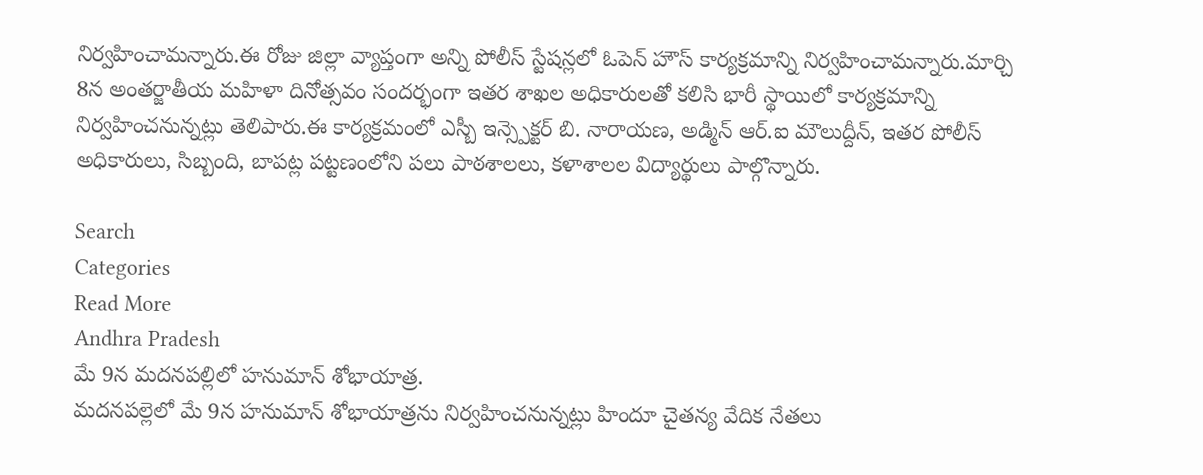నిర్వహించామన్నారు.ఈ రోజు జిల్లా వ్యాప్తంగా అన్ని పోలీస్ స్టేషన్లలో ఓపెన్ హౌస్ కార్యక్రమాన్ని నిర్వహించామన్నారు.మార్చి 8న అంతర్జాతీయ మహిళా దినోత్సవం సందర్భంగా ఇతర శాఖల అధికారులతో కలిసి భారీ స్థాయిలో కార్యక్రమాన్ని నిర్వహించనున్నట్లు తెలిపారు.ఈ కార్యక్రమంలో ఎస్బీ ఇన్స్పెక్టర్ బి. నారాయణ, అడ్మిన్ ఆర్‌.ఐ మౌలుద్దీన్, ఇతర పోలీస్ అధికారులు, సిబ్బంది, బాపట్ల పట్టణంలోని పలు పాఠశాలలు, కళాశాలల విద్యార్థులు పాల్గొన్నారు.

Search
Categories
Read More
Andhra Pradesh
మే 9న మదనపల్లిలో హనుమాన్ శోభాయాత్ర.
మదనపల్లెలో మే 9న హనుమాన్ శోభాయాత్రను నిర్వహించనున్నట్లు హిందూ చైతన్య వేదిక నేతలు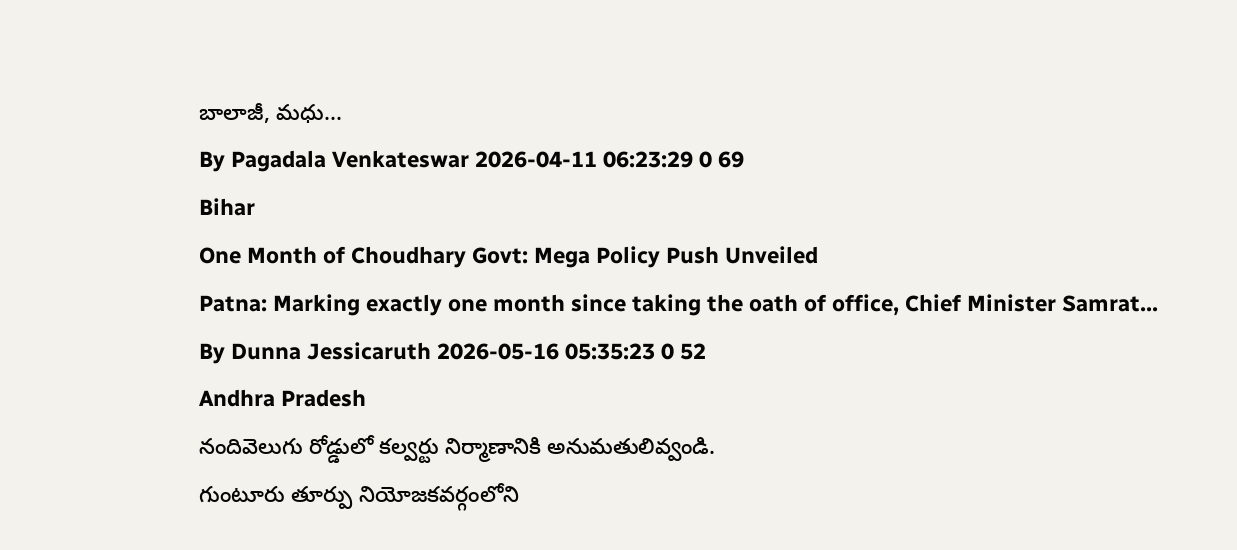బాలాజీ, మధు...
By Pagadala Venkateswar 2026-04-11 06:23:29 0 69
Bihar
One Month of Choudhary Govt: Mega Policy Push Unveiled
Patna: Marking exactly one month since taking the oath of office, Chief Minister Samrat...
By Dunna Jessicaruth 2026-05-16 05:35:23 0 52
Andhra Pradesh
నందివెలుగు రోడ్డులో కల్వర్టు నిర్మాణానికి అనుమతులివ్వండి.
గుంటూరు తూర్పు నియోజకవర్గంలోని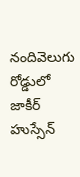నందివెలుగు రోడ్డులో జాకీర్ హుస్సేన్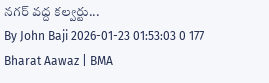నగర్ వద్ద కల్వర్టు...
By John Baji 2026-01-23 01:53:03 0 177
Bharat Aawaz | BMA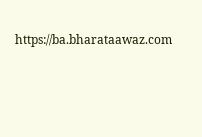https://ba.bharataawaz.com